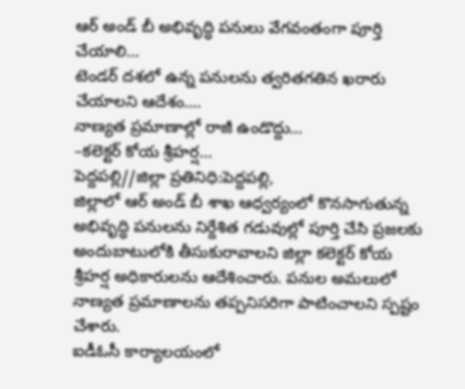ఆర్ అండ్ బీ అభివృద్ధి పనులు వేగవంతంగా పూర్తి చేయాలి…
టెండర్ దశలో ఉన్న పనులను త్వరితగతిన ఖరారు చేయాలని ఆదేశం….
నాణ్యత ప్రమాణాల్లో రాజీ ఉండొద్దు…
–కలెక్టర్ కోయ శ్రీహర్ష…
పెద్దపల్లి//జిల్లా ప్రతినిధి:పెద్దపల్లి,
జిల్లాలో ఆర్ అండ్ బీ శాఖ ఆధ్వర్యంలో కొనసాగుతున్న అభివృద్ధి పనులను నిర్దేశిత గడువుల్లో పూర్తి చేసి ప్రజలకు అందుబాటులోకి తీసుకురావాలని జిల్లా కలెక్టర్ కోయ శ్రీహర్ష అధికారులను ఆదేశించారు. పనుల అమలులో నాణ్యత ప్రమాణాలను తప్పనిసరిగా పాటించాలని స్పష్టం చేశారు.
ఐడీఓసీ కార్యాలయంలో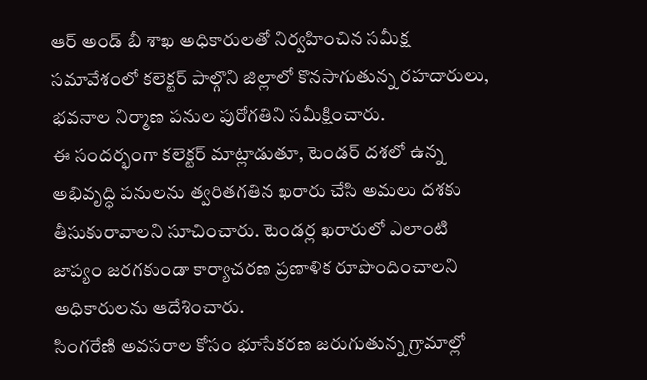ఆర్ అండ్ బీ శాఖ అధికారులతో నిర్వహించిన సమీక్ష సమావేశంలో కలెక్టర్ పాల్గొని జిల్లాలో కొనసాగుతున్న రహదారులు, భవనాల నిర్మాణ పనుల పురోగతిని సమీక్షించారు.
ఈ సందర్భంగా కలెక్టర్ మాట్లాడుతూ, టెండర్ దశలో ఉన్న అభివృద్ధి పనులను త్వరితగతిన ఖరారు చేసి అమలు దశకు తీసుకురావాలని సూచించారు. టెండర్ల ఖరారులో ఎలాంటి జాప్యం జరగకుండా కార్యాచరణ ప్రణాళిక రూపొందించాలని అధికారులను ఆదేశించారు.
సింగరేణి అవసరాల కోసం భూసేకరణ జరుగుతున్న గ్రామాల్లో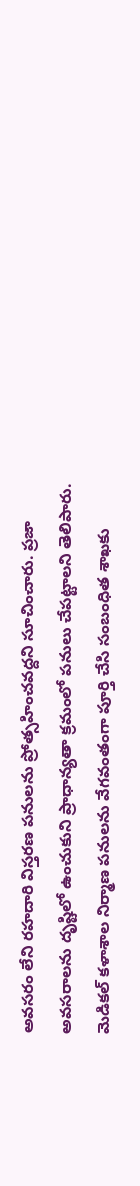అవసరం లేని రహదారి విస్తరణ పనులను ప్రోత్సహించవద్దని సూచించారు. ప్రజా అవసరాలను దృష్టిలో ఉంచుకుని ప్రాధాన్యతా క్రమంలో పనులు చేపట్టాలని తెలిపారు.
మెడికల్ కళాశాల నిర్మాణ పనులను వేగవంతంగా పూర్తి చేసి సంబంధిత శాఖకు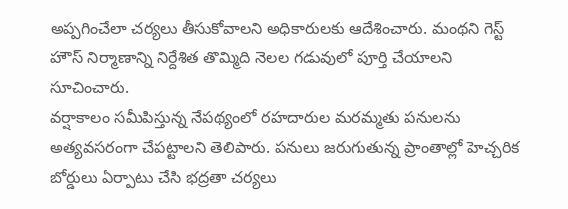అప్పగించేలా చర్యలు తీసుకోవాలని అధికారులకు ఆదేశించారు. మంథని గెస్ట్ హౌస్ నిర్మాణాన్ని నిర్దేశిత తొమ్మిది నెలల గడువులో పూర్తి చేయాలని సూచించారు.
వర్షాకాలం సమీపిస్తున్న నేపథ్యంలో రహదారుల మరమ్మతు పనులను అత్యవసరంగా చేపట్టాలని తెలిపారు. పనులు జరుగుతున్న ప్రాంతాల్లో హెచ్చరిక బోర్డులు ఏర్పాటు చేసి భద్రతా చర్యలు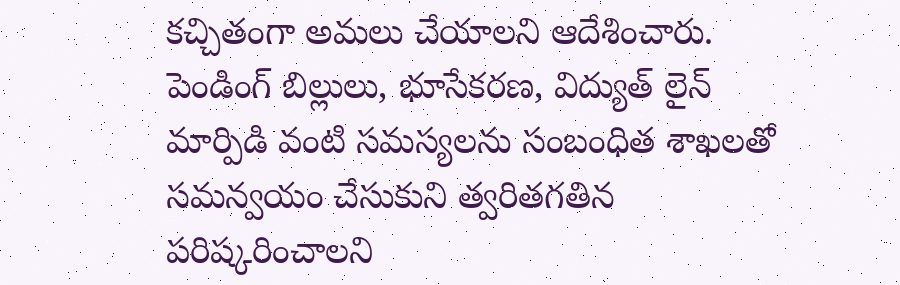కచ్చితంగా అమలు చేయాలని ఆదేశించారు.
పెండింగ్ బిల్లులు, భూసేకరణ, విద్యుత్ లైన్ మార్పిడి వంటి సమస్యలను సంబంధిత శాఖలతో సమన్వయం చేసుకుని త్వరితగతిన పరిష్కరించాలని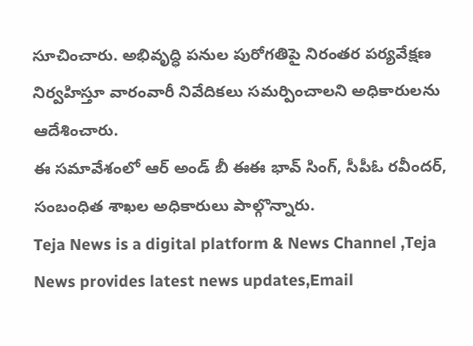సూచించారు. అభివృద్ధి పనుల పురోగతిపై నిరంతర పర్యవేక్షణ నిర్వహిస్తూ వారంవారీ నివేదికలు సమర్పించాలని అధికారులను ఆదేశించారు.
ఈ సమావేశంలో ఆర్ అండ్ బీ ఈఈ భావ్ సింగ్, సీపీఓ రవీందర్, సంబంధిత శాఖల అధికారులు పాల్గొన్నారు.
Teja News is a digital platform & News Channel ,Teja News provides latest news updates,Email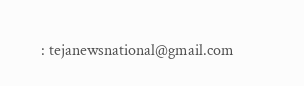: tejanewsnational@gmail.com